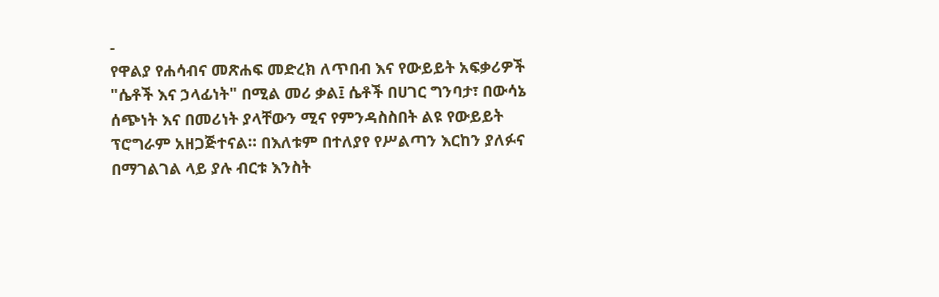-
የዋልያ የሐሳብና መጽሐፍ መድረክ ለጥበብ እና የውይይት አፍቃሪዎች "ሴቶች እና ኃላፊነት" በሚል መሪ ቃል፤ ሴቶች በሀገር ግንባታ፣ በውሳኔ ሰጭነት እና በመሪነት ያላቸውን ሚና የምንዳስስበት ልዩ የውይይት ፕሮግራም አዘጋጅተናል። በእለቱም በተለያየ የሥልጣን እርከን ያለፉና በማገልገል ላይ ያሉ ብርቱ እንስት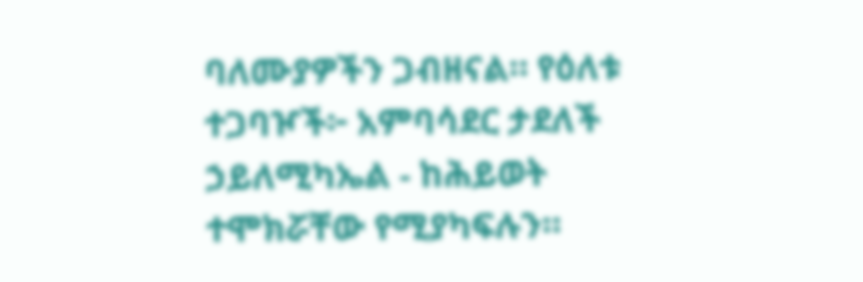ባለሙያዎችን ጋብዘናል። የዕለቱ ተጋባዦች፦ አምባሳደር ታደለች ኃይለሚካኤል - ከሕይወት ተሞክሯቸው የሚያካፍሉን።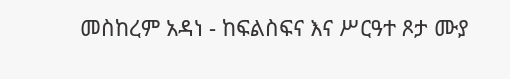መስከረም አዳነ - ከፍልስፍና እና ሥርዓተ ጾታ ሙያ